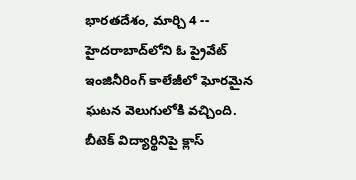భారతదేశం, మార్చి 4 -- హైదరాబాద్‌లోని ఓ ప్రైవేట్ ఇంజినీరింగ్ కాలేజీలో ఘోరమైన ఘటన వెలుగులోకి వచ్చింది. బీటెక్ విద్యార్థినిపై క్లాస్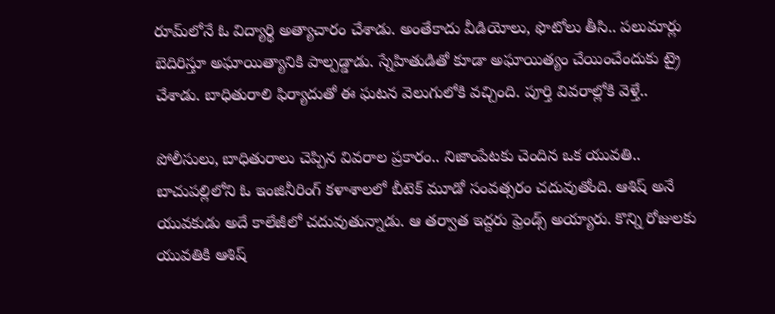రూమ్‌లోనే ఓ విద్యార్థి అత్యాచారం చేశాడు. అంతేకాదు వీడియోలు, ఫొటోలు తీసి.. పలుమార్లు బెదిరిస్తూ అఘాయిత్యానికి పాల్పడ్డాడు. స్నేహితుడితో కూడా అఘాయిత్యం చేయించేందుకు ట్రై చేశాడు. బాధితురాలి ఫిర్యాదుతో ఈ ఘటన వెలుగులోకి వచ్చింది. పూర్తి వివరాల్లోకి వెళ్తే..

పోలీసులు, బాధితురాలు చెప్పిన వివరాల ప్రకారం.. నిజాంపేటకు చెందిన ఒక యువతి.. బాచుపల్లిలోని ఓ ఇంజినీరింగ్ కళాశాలలో బీటెక్ మూడో సంవత్సరం చదువుతోంది. ఆశిష్ అనే యువకుడు అదే కాలేజీలో చదువుతున్నాడు. ఆ తర్వాత ఇద్దరు ఫ్రెండ్స్ అయ్యారు. కొన్ని రోజులకు యువతికి ఆశిష్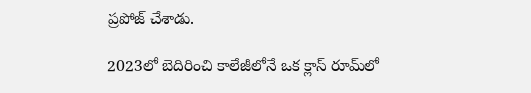ప్రపోజ్ చేశాడు.

2023లో బెదిరించి కాలేజీలోనే ఒక క్లాస్ రూమ్‌లో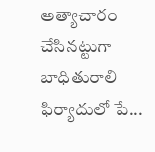అత్యాచారం చేసినట్టుగా బాధితురాలి ఫిర్యాదులో పే...